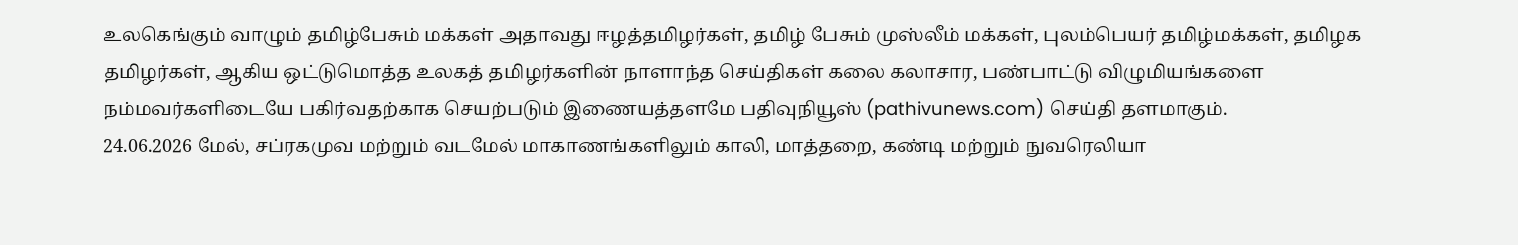உலகெங்கும் வாழும் தமிழ்பேசும் மக்கள் அதாவது ஈழத்தமிழர்கள், தமிழ் பேசும் முஸ்லீம் மக்கள், புலம்பெயர் தமிழ்மக்கள், தமிழக தமிழர்கள், ஆகிய ஒட்டுமொத்த உலகத் தமிழர்களின் நாளாந்த செய்திகள் கலை கலாசார, பண்பாட்டு விழுமியங்களை நம்மவர்களிடையே பகிர்வதற்காக செயற்படும் இணையத்தளமே பதிவுநியூஸ் (pathivunews.com) செய்தி தளமாகும்.
24.06.2026 மேல், சப்ரகமுவ மற்றும் வடமேல் மாகாணங்களிலும் காலி, மாத்தறை, கண்டி மற்றும் நுவரெலியா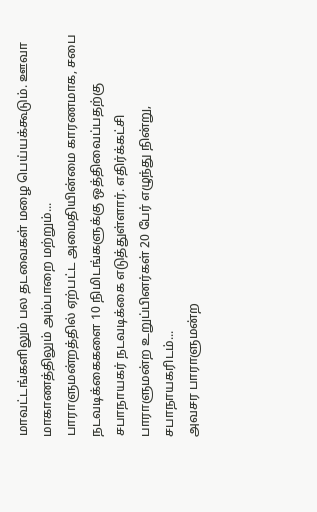மாவட்டங்களிலும் பல தடவைகள் மழை பெய்யக்கூடும். ஊவா மாகாணத்திலும் அம்பாறை மற்றும்...
பாராளுமன்றத்தில் ஏற்பட்ட அமைதியின்மை காரணமாக, சபை நடவடிக்கைகளை 10 நிமிடங்களுக்கு ஒத்திவைப்பதற்கு சபாநாயகர் நடவடிக்கை எடுத்துள்ளார். எதிர்க்கட்சி பாராளுமன்ற உறுப்பினர்கள் 20 பேர் எழுந்து நின்று, சபாநாயகரிடம்...
அவசர பாராளுமன்ற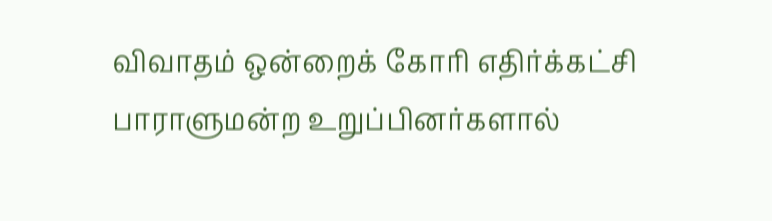விவாதம் ஒன்றைக் கோரி எதிர்க்கட்சி பாராளுமன்ற உறுப்பினர்களால்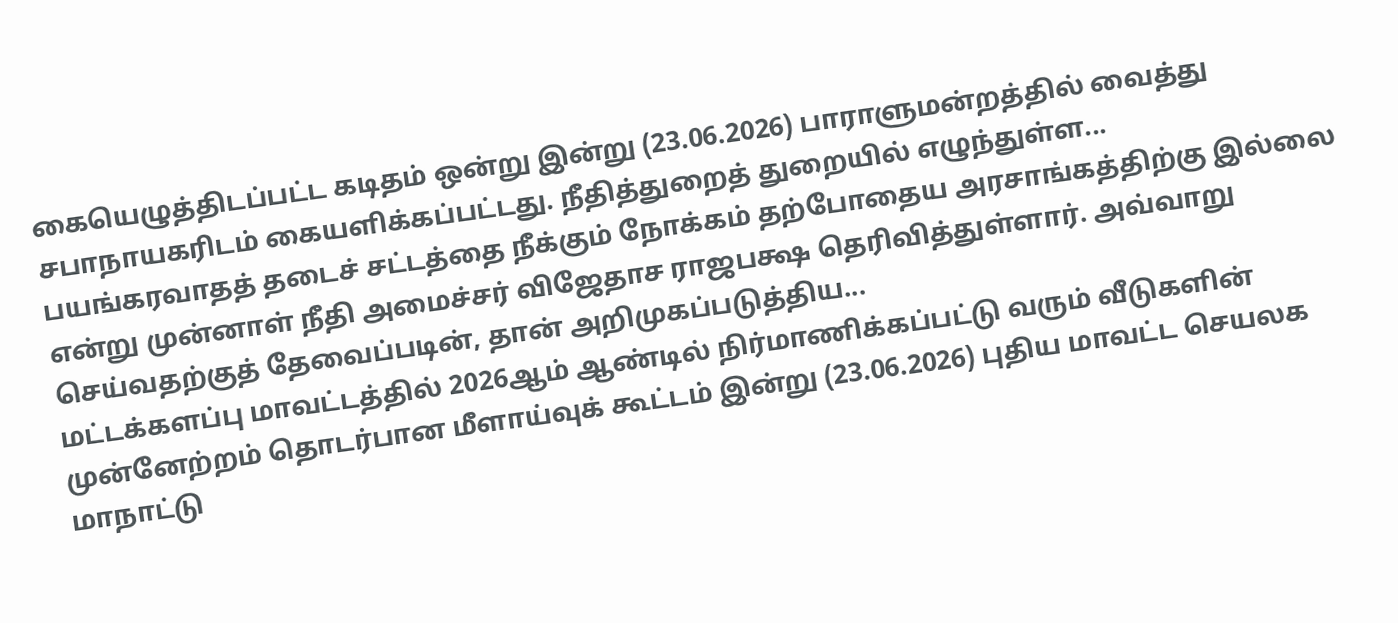கையெழுத்திடப்பட்ட கடிதம் ஒன்று இன்று (23.06.2026) பாராளுமன்றத்தில் வைத்து சபாநாயகரிடம் கையளிக்கப்பட்டது. நீதித்துறைத் துறையில் எழுந்துள்ள...
பயங்கரவாதத் தடைச் சட்டத்தை நீக்கும் நோக்கம் தற்போதைய அரசாங்கத்திற்கு இல்லை என்று முன்னாள் நீதி அமைச்சர் விஜேதாச ராஜபக்ஷ தெரிவித்துள்ளார். அவ்வாறு செய்வதற்குத் தேவைப்படின், தான் அறிமுகப்படுத்திய...
மட்டக்களப்பு மாவட்டத்தில் 2026ஆம் ஆண்டில் நிர்மாணிக்கப்பட்டு வரும் வீடுகளின் முன்னேற்றம் தொடர்பான மீளாய்வுக் கூட்டம் இன்று (23.06.2026) புதிய மாவட்ட செயலக மாநாட்டு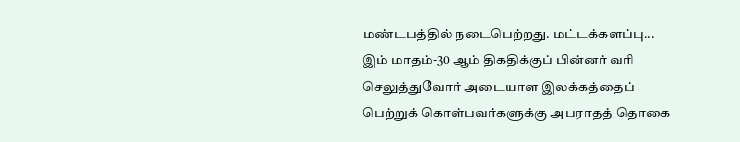மண்டபத்தில் நடைபெற்றது. மட்டக்களப்பு...
இம் மாதம்-30 ஆம் திகதிக்குப் பின்னர் வரி செலுத்துவோர் அடையாள இலக்கத்தைப் பெற்றுக் கொள்பவர்களுக்கு அபராதத் தொகை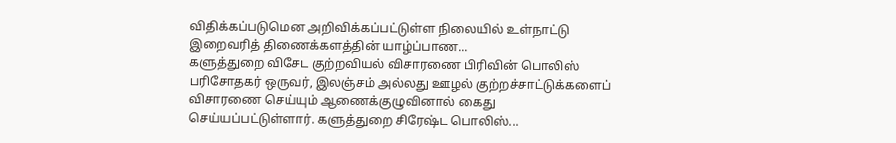விதிக்கப்படுமென அறிவிக்கப்பட்டுள்ள நிலையில் உள்நாட்டு இறைவரித் திணைக்களத்தின் யாழ்ப்பாண...
களுத்துறை விசேட குற்றவியல் விசாரணை பிரிவின் பொலிஸ் பரிசோதகர் ஒருவர், இலஞ்சம் அல்லது ஊழல் குற்றச்சாட்டுக்களைப் விசாரணை செய்யும் ஆணைக்குழுவினால் கைது செய்யப்பட்டுள்ளார். களுத்துறை சிரேஷ்ட பொலிஸ்...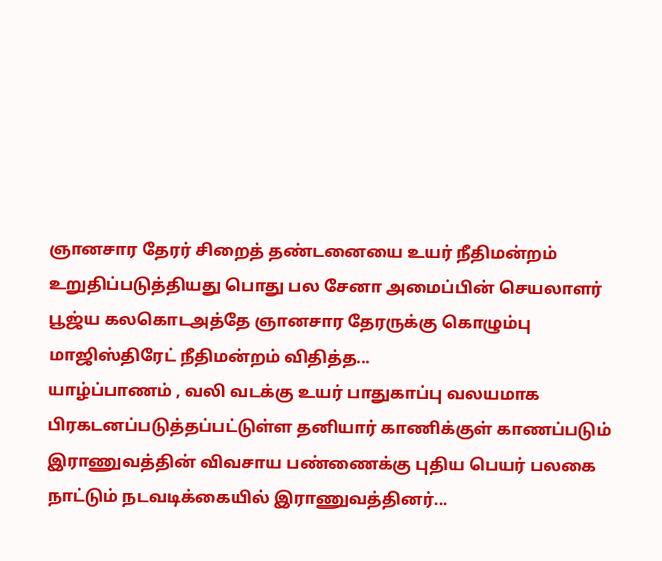ஞானசார தேரர் சிறைத் தண்டனையை உயர் நீதிமன்றம் உறுதிப்படுத்தியது பொது பல சேனா அமைப்பின் செயலாளர் பூஜ்ய கலகொடஅத்தே ஞானசார தேரருக்கு கொழும்பு மாஜிஸ்திரேட் நீதிமன்றம் விதித்த...
யாழ்ப்பாணம் , வலி வடக்கு உயர் பாதுகாப்பு வலயமாக பிரகடனப்படுத்தப்பட்டுள்ள தனியார் காணிக்குள் காணப்படும் இராணுவத்தின் விவசாய பண்ணைக்கு புதிய பெயர் பலகை நாட்டும் நடவடிக்கையில் இராணுவத்தினர்...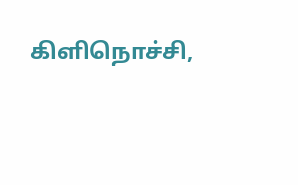கிளிநொச்சி,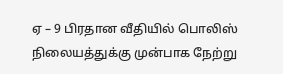ஏ – 9 பிரதான வீதியில் பொலிஸ் நிலையத்துக்கு முன்பாக நேற்று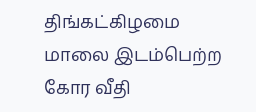திங்கட்கிழமை மாலை இடம்பெற்ற கோர வீதி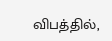விபத்தில்,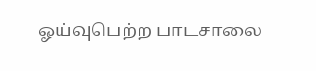ஓய்வுபெற்ற பாடசாலை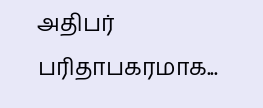அதிபர் பரிதாபகரமாக...